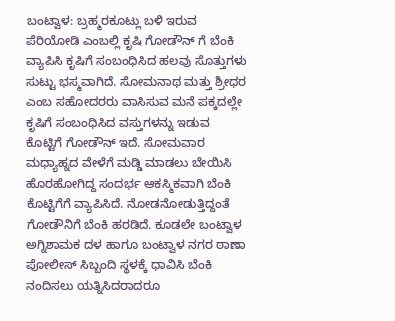ಬಂಟ್ವಾಳ: ಬ್ರಹ್ಮರಕೂಟ್ಲು ಬಳಿ ಇರುವ ಪೆರಿಯೋಡಿ ಎಂಬಲ್ಲಿ ಕೃಷಿ ಗೋಡೌನ್ ಗೆ ಬೆಂಕಿ ವ್ಯಾಪಿಸಿ ಕೃಷಿಗೆ ಸಂಬಂಧಿಸಿದ ಹಲವು ಸೊತ್ತುಗಳು ಸುಟ್ಟು ಭಸ್ಮವಾಗಿದೆ. ಸೋಮನಾಥ ಮತ್ತು ಶ್ರೀಧರ ಎಂಬ ಸಹೋದರರು ವಾಸಿಸುವ ಮನೆ ಪಕ್ಕದಲ್ಲೇ ಕೃಷಿಗೆ ಸಂಬಂಧಿಸಿದ ವಸ್ತುಗಳನ್ನು ಇಡುವ ಕೊಟ್ಟಿಗೆ ಗೋಡೌನ್ ಇದೆ. ಸೋಮವಾರ ಮಧ್ಯಾಹ್ನದ ವೇಳೆಗೆ ಮಡ್ಡಿ ಮಾಡಲು ಬೇಯಿಸಿ ಹೊರಹೋಗಿದ್ದ ಸಂದರ್ಭ ಆಕಸ್ಮಿಕವಾಗಿ ಬೆಂಕಿ ಕೊಟ್ಟಿಗೆಗೆ ವ್ಯಾಪಿಸಿದೆ. ನೋಡನೋಡುತ್ತಿದ್ದಂತೆ ಗೋಡೌನಿಗೆ ಬೆಂಕಿ ಹರಡಿದೆ. ಕೂಡಲೇ ಬಂಟ್ವಾಳ ಅಗ್ನಿಶಾಮಕ ದಳ ಹಾಗೂ ಬಂಟ್ವಾಳ ನಗರ ಠಾಣಾ ಪೋಲೀಸ್ ಸಿಬ್ಬಂದಿ ಸ್ಥಳಕ್ಕೆ ಧಾವಿಸಿ ಬೆಂಕಿ ನಂದಿಸಲು ಯತ್ನಿಸಿದರಾದರೂ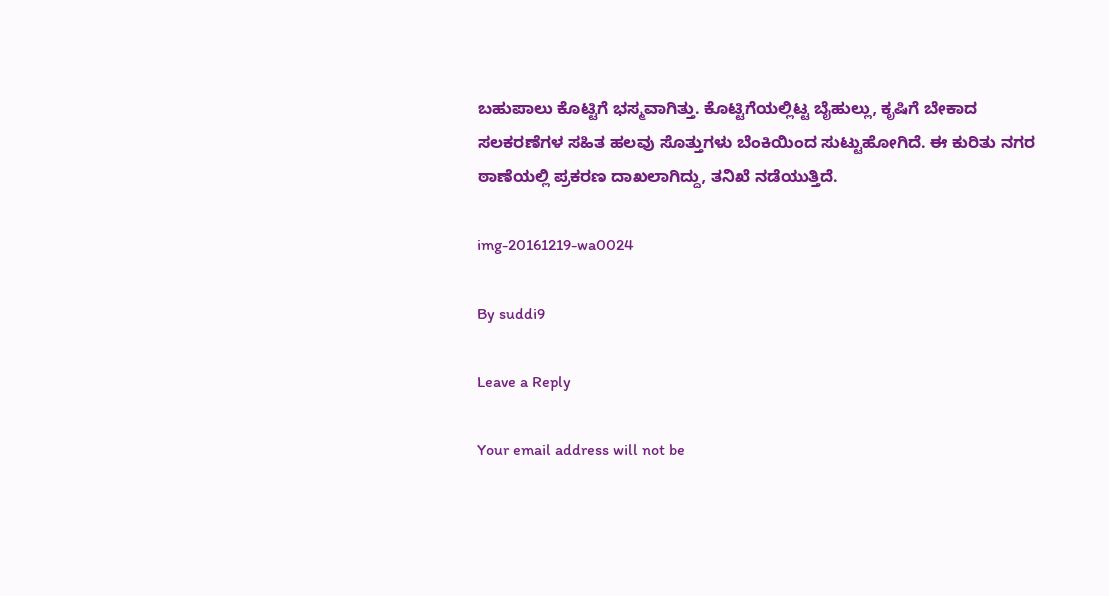ಬಹುಪಾಲು ಕೊಟ್ಟಿಗೆ ಭಸ್ಮವಾಗಿತ್ತು. ಕೊಟ್ಟಿಗೆಯಲ್ಲಿಟ್ಟ ಬೈಹುಲ್ಲು, ಕೃಷಿಗೆ ಬೇಕಾದ ಸಲಕರಣೆಗಳ ಸಹಿತ ಹಲವು ಸೊತ್ತುಗಳು ಬೆಂಕಿಯಿಂದ ಸುಟ್ಟುಹೋಗಿದೆ. ಈ ಕುರಿತು ನಗರ ಠಾಣೆಯಲ್ಲಿ ಪ್ರಕರಣ ದಾಖಲಾಗಿದ್ದು, ತನಿಖೆ ನಡೆಯುತ್ತಿದೆ.

img-20161219-wa0024

By suddi9

Leave a Reply

Your email address will not be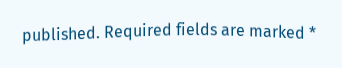published. Required fields are marked *